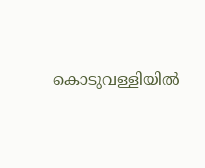കൊടുവള്ളിയിൽ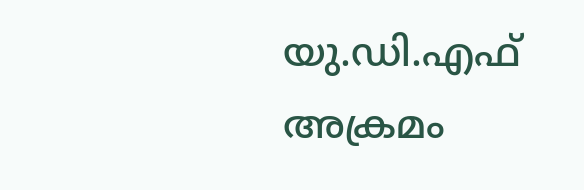യു.ഡി.എഫ് അക്രമം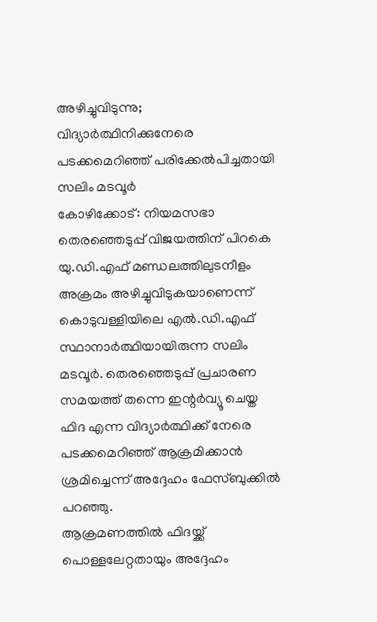അഴിച്ചുവിടുന്നു; വിദ്യാർത്ഥിനിക്കുനേരെ പടക്കമെറിഞ്ഞ് പരിക്കേൽപിച്ചതായി സലിം മടവൂർ
കോഴിക്കോട്: നിയമസഭാ തെരഞ്ഞെടുപ്പ് വിജയത്തിന് പിറകെ യു.ഡി.എഫ് മണ്ഡലത്തിലുടനീളം അക്രമം അഴിച്ചുവിടുകയാണെന്ന് കൊടുവള്ളിയിലെ എൽ.ഡി.എഫ് സ്ഥാനാർത്ഥിയായിരുന്ന സലിം മടവൂർ. തെരഞ്ഞെടുപ്പ് പ്രചാരണ സമയത്ത് തന്നെ ഇന്റർവ്യൂ ചെയ്ത ഫിദ എന്ന വിദ്യാർത്ഥിക്ക് നേരെ പടക്കമെറിഞ്ഞ് ആക്രമിക്കാൻ ശ്രമിച്ചെന്ന് അദ്ദേഹം ഫേസ്ബുക്കിൽ പറഞ്ഞു.
ആക്രമണത്തിൽ ഫിദയ്ക്ക് പൊള്ളലേറ്റതായും അദ്ദേഹം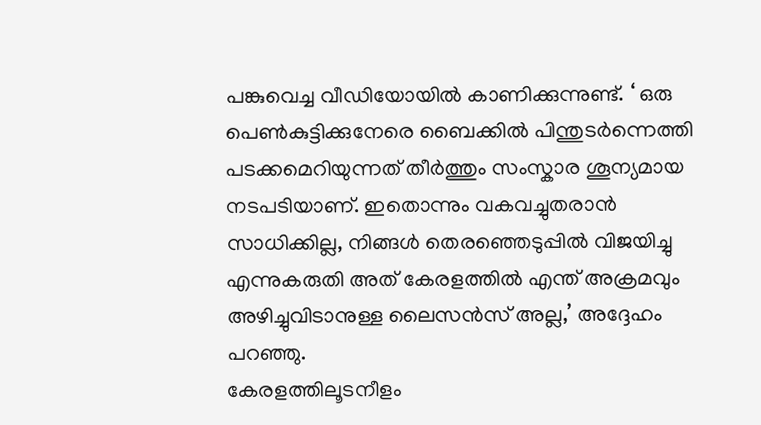പങ്കുവെച്ച വീഡിയോയിൽ കാണിക്കുന്നുണ്ട്. ‘ ഒരു പെൺകുട്ടിക്കുനേരെ ബൈക്കിൽ പിന്തുടർന്നെത്തി പടക്കമെറിയുന്നത് തീർത്തും സംസ്കാര ശൂന്യമായ നടപടിയാണ്. ഇതൊന്നും വകവച്ചുതരാൻ സാധിക്കില്ല, നിങ്ങൾ തെരഞ്ഞെടുപ്പിൽ വിജയിച്ചു എന്നുകരുതി അത് കേരളത്തിൽ എന്ത് അക്രമവും അഴിച്ചുവിടാനുള്ള ലൈസൻസ് അല്ല,’ അദ്ദേഹം പറഞ്ഞു.
കേരളത്തിലൂടനീളം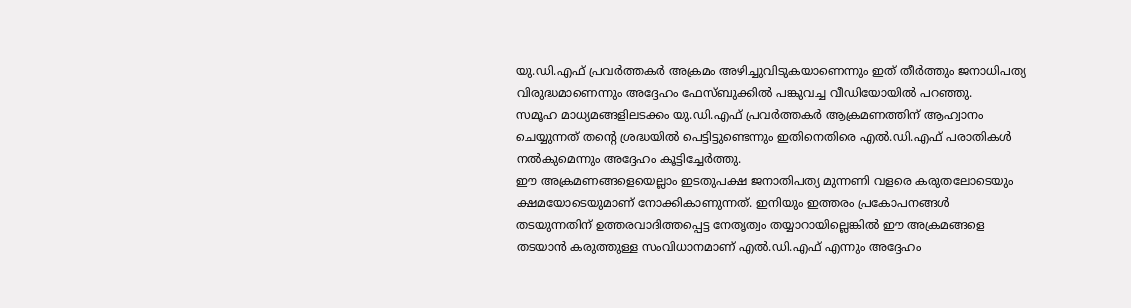യു.ഡി.എഫ് പ്രവർത്തകർ അക്രമം അഴിച്ചുവിടുകയാണെന്നും ഇത് തീർത്തും ജനാധിപത്യ വിരുദ്ധമാണെന്നും അദ്ദേഹം ഫേസ്ബുക്കിൽ പങ്കുവച്ച വീഡിയോയിൽ പറഞ്ഞു.
സമൂഹ മാധ്യമങ്ങളിലടക്കം യു.ഡി.എഫ് പ്രവർത്തകർ ആക്രമണത്തിന് ആഹ്വാനം ചെയ്യുന്നത് തന്റെ ശ്രദ്ധയിൽ പെട്ടിട്ടുണ്ടെന്നും ഇതിനെതിരെ എൽ.ഡി.എഫ് പരാതികൾ നൽകുമെന്നും അദ്ദേഹം കൂട്ടിച്ചേർത്തു.
ഈ അക്രമണങ്ങളെയെല്ലാം ഇടതുപക്ഷ ജനാതിപത്യ മുന്നണി വളരെ കരുതലോടെയും ക്ഷമയോടെയുമാണ് നോക്കികാണുന്നത്. ഇനിയും ഇത്തരം പ്രകോപനങ്ങൾ തടയുന്നതിന് ഉത്തരവാദിത്തപ്പെട്ട നേതൃത്വം തയ്യാറായില്ലെങ്കിൽ ഈ അക്രമങ്ങളെ തടയാൻ കരുത്തുള്ള സംവിധാനമാണ് എൽ.ഡി.എഫ് എന്നും അദ്ദേഹം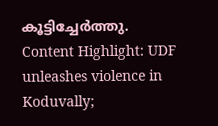കൂട്ടിച്ചേർത്തു.
Content Highlight: UDF unleashes violence in Koduvally;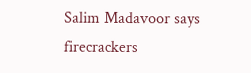Salim Madavoor says firecrackers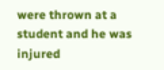were thrown at a student and he was injured